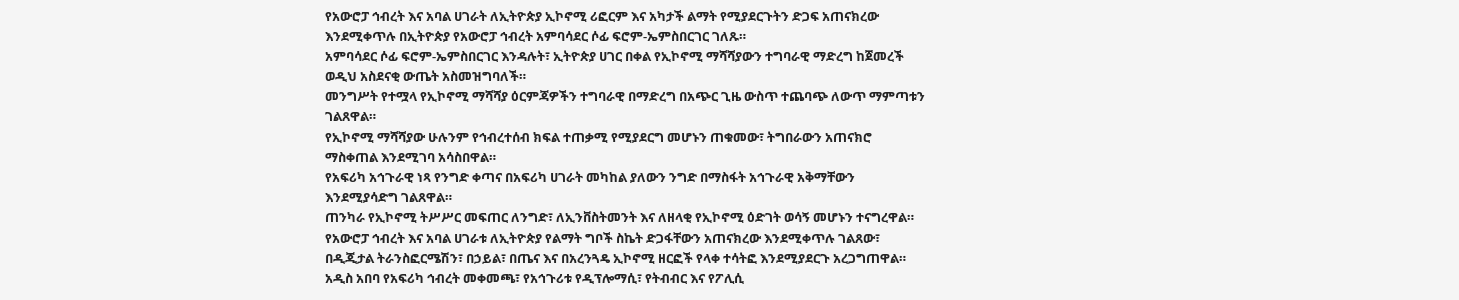የአውሮፓ ኅብረት እና አባል ሀገራት ለኢትዮጵያ ኢኮኖሚ ሪፎርም እና አካታች ልማት የሚያደርጉትን ድጋፍ አጠናክረው እንደሚቀጥሉ በኢትዮጵያ የአውሮፓ ኅብረት አምባሳደር ሶፊ ፍሮም-ኤምስበርገር ገለጹ።
አምባሳደር ሶፊ ፍሮም-ኤምስበርገር እንዳሉት፣ ኢትዮጵያ ሀገር በቀል የኢኮኖሚ ማሻሻያውን ተግባራዊ ማድረግ ከጀመረች ወዲህ አስደናቂ ውጤት አስመዝግባለች።
መንግሥት የተሟላ የኢኮኖሚ ማሻሻያ ዕርምጃዎችን ተግባራዊ በማድረግ በአጭር ጊዜ ውስጥ ተጨባጭ ለውጥ ማምጣቱን ገልጸዋል።
የኢኮኖሚ ማሻሻያው ሁሉንም የኅብረተሰብ ክፍል ተጠቃሚ የሚያደርግ መሆኑን ጠቁመው፣ ትግበራውን አጠናክሮ ማስቀጠል እንደሚገባ አሳስበዋል።
የአፍሪካ አኅጉራዊ ነጻ የንግድ ቀጣና በአፍሪካ ሀገራት መካከል ያለውን ንግድ በማስፋት አኅጉራዊ አቅማቸውን እንደሚያሳድግ ገልጸዋል።
ጠንካራ የኢኮኖሚ ትሥሥር መፍጠር ለንግድ፣ ለኢንቨስትመንት እና ለዘላቂ የኢኮኖሚ ዕድገት ወሳኝ መሆኑን ተናግረዋል።
የአውሮፓ ኅብረት እና አባል ሀገራቱ ለኢትዮጵያ የልማት ግቦች ስኬት ድጋፋቸውን አጠናክረው እንደሚቀጥሉ ገልጸው፣ በዲጂታል ትራንስፎርሜሽን፣ በኃይል፣ በጤና እና በአረንጓዴ ኢኮኖሚ ዘርፎች የላቀ ተሳትፎ እንደሚያደርጉ አረጋግጠዋል።
አዲስ አበባ የአፍሪካ ኅብረት መቀመጫ፣ የአኅጉሪቱ የዲፕሎማሲ፣ የትብብር እና የፖሊሲ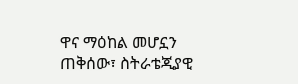ዋና ማዕከል መሆኗን ጠቅሰው፣ ስትራቴጂያዊ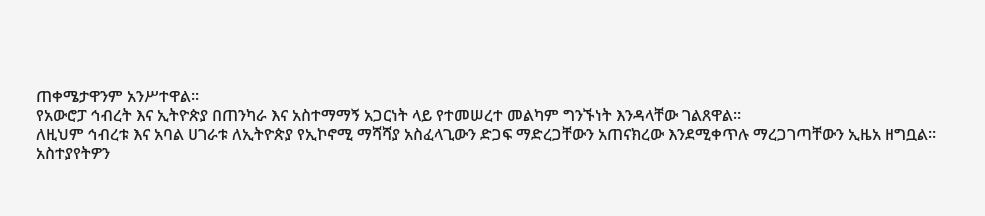ጠቀሜታዋንም አንሥተዋል።
የአውሮፓ ኅብረት እና ኢትዮጵያ በጠንካራ እና አስተማማኝ አጋርነት ላይ የተመሠረተ መልካም ግንኙነት እንዳላቸው ገልጸዋል።
ለዚህም ኅብረቱ እና አባል ሀገራቱ ለኢትዮጵያ የኢኮኖሚ ማሻሻያ አስፈላጊውን ድጋፍ ማድረጋቸውን አጠናክረው እንደሚቀጥሉ ማረጋገጣቸውን ኢዜአ ዘግቧል።
አስተያየትዎን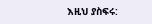እዚህ ያስፍሩ: